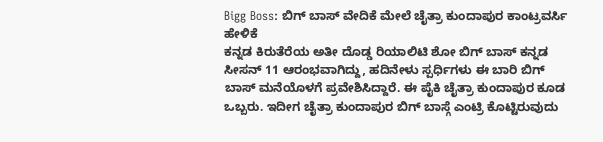Bigg Boss: ಬಿಗ್ ಬಾಸ್ ವೇದಿಕೆ ಮೇಲೆ ಚೈತ್ರಾ ಕುಂದಾಪುರ ಕಾಂಟ್ರವರ್ಸಿ ಹೇಳಿಕೆ
ಕನ್ನಡ ಕಿರುತೆರೆಯ ಅತೀ ದೊಡ್ಡ ರಿಯಾಲಿಟಿ ಶೋ ಬಿಗ್ ಬಾಸ್ ಕನ್ನಡ ಸೀಸನ್ 11 ಆರಂಭವಾಗಿದ್ದು, ಹದಿನೇಳು ಸ್ಪರ್ಧಿಗಳು ಈ ಬಾರಿ ಬಿಗ್ ಬಾಸ್ ಮನೆಯೊಳಗೆ ಪ್ರವೇಶಿಸಿದ್ದಾರೆ. ಈ ಪೈಕಿ ಚೈತ್ರಾ ಕುಂದಾಪುರ ಕೂಡ ಒಬ್ಬರು. ಇದೀಗ ಚೈತ್ರಾ ಕುಂದಾಪುರ ಬಿಗ್ ಬಾಸ್ಗೆ ಎಂಟ್ರಿ ಕೊಟ್ಟಿರುವುದು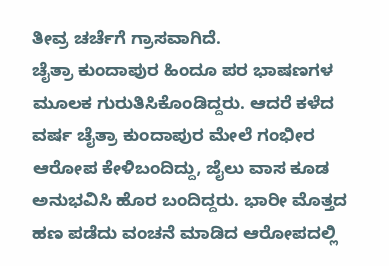ತೀವ್ರ ಚರ್ಚೆಗೆ ಗ್ರಾಸವಾಗಿದೆ.
ಚೈತ್ರಾ ಕುಂದಾಪುರ ಹಿಂದೂ ಪರ ಭಾಷಣಗಳ ಮೂಲಕ ಗುರುತಿಸಿಕೊಂಡಿದ್ದರು. ಆದರೆ ಕಳೆದ ವರ್ಷ ಚೈತ್ರಾ ಕುಂದಾಪುರ ಮೇಲೆ ಗಂಭೀರ ಆರೋಪ ಕೇಳಿಬಂದಿದ್ದು, ಜೈಲು ವಾಸ ಕೂಡ ಅನುಭವಿಸಿ ಹೊರ ಬಂದಿದ್ದರು. ಭಾರೀ ಮೊತ್ತದ ಹಣ ಪಡೆದು ವಂಚನೆ ಮಾಡಿದ ಆರೋಪದಲ್ಲಿ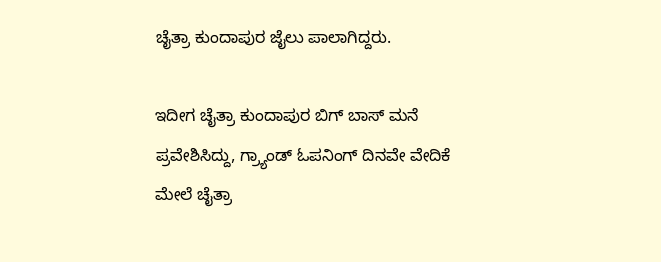ಚೈತ್ರಾ ಕುಂದಾಪುರ ಜೈಲು ಪಾಲಾಗಿದ್ದರು.

ಇದೀಗ ಚೈತ್ರಾ ಕುಂದಾಪುರ ಬಿಗ್ ಬಾಸ್ ಮನೆ ಪ್ರವೇಶಿಸಿದ್ದು, ಗ್ರ್ಯಾಂಡ್ ಓಪನಿಂಗ್ ದಿನವೇ ವೇದಿಕೆ ಮೇಲೆ ಚೈತ್ರಾ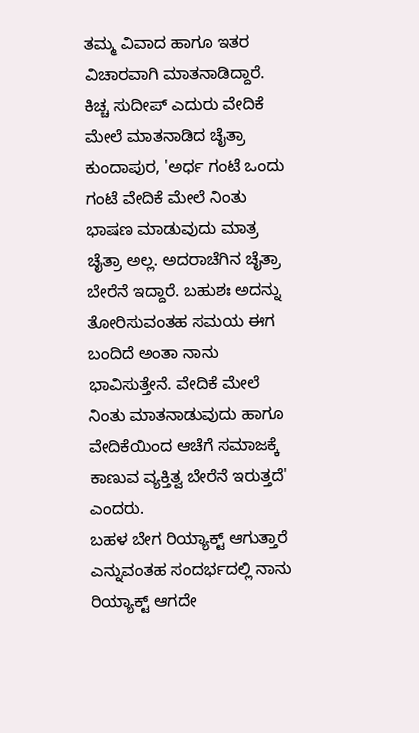ತಮ್ಮ ವಿವಾದ ಹಾಗೂ ಇತರ ವಿಚಾರವಾಗಿ ಮಾತನಾಡಿದ್ದಾರೆ. ಕಿಚ್ಚ ಸುದೀಪ್ ಎದುರು ವೇದಿಕೆ ಮೇಲೆ ಮಾತನಾಡಿದ ಚೈತ್ರಾ ಕುಂದಾಪುರ, 'ಅರ್ಧ ಗಂಟೆ ಒಂದು ಗಂಟೆ ವೇದಿಕೆ ಮೇಲೆ ನಿಂತು ಭಾಷಣ ಮಾಡುವುದು ಮಾತ್ರ ಚೈತ್ರಾ ಅಲ್ಲ. ಅದರಾಚೆಗಿನ ಚೈತ್ರಾ ಬೇರೆನೆ ಇದ್ದಾರೆ. ಬಹುಶಃ ಅದನ್ನು ತೋರಿಸುವಂತಹ ಸಮಯ ಈಗ ಬಂದಿದೆ ಅಂತಾ ನಾನು ಭಾವಿಸುತ್ತೇನೆ. ವೇದಿಕೆ ಮೇಲೆ ನಿಂತು ಮಾತನಾಡುವುದು ಹಾಗೂ ವೇದಿಕೆಯಿಂದ ಆಚೆಗೆ ಸಮಾಜಕ್ಕೆ ಕಾಣುವ ವ್ಯಕ್ತಿತ್ವ ಬೇರೆನೆ ಇರುತ್ತದೆ' ಎಂದರು.
ಬಹಳ ಬೇಗ ರಿಯ್ಯಾಕ್ಟ್ ಆಗುತ್ತಾರೆ ಎನ್ನುವಂತಹ ಸಂದರ್ಭದಲ್ಲಿ ನಾನು ರಿಯ್ಯಾಕ್ಟ್ ಆಗದೇ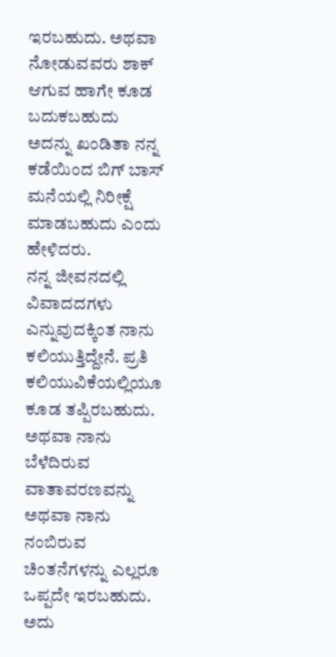ಇರಬಹುದು. ಅಥವಾ ನೋಡುವವರು ಶಾಕ್ ಆಗುವ ಹಾಗೇ ಕೂಡ ಬದುಕಬಹುದು ಅದನ್ನು ಖಂಡಿತಾ ನನ್ನ ಕಡೆಯಿಂದ ಬಿಗ್ ಬಾಸ್ ಮನೆಯಲ್ಲಿ ನಿರೀಕ್ಷೆ ಮಾಡಬಹುದು ಎಂದು ಹೇಳಿದರು.
ನನ್ನ ಜೀವನದಲ್ಲಿ ವಿವಾದದಗಳು ಎನ್ನುವುದಕ್ಕಿಂತ ನಾನು ಕಲಿಯುತ್ತಿದ್ದೇನೆ. ಪ್ರತಿ ಕಲಿಯುವಿಕೆಯಲ್ಲಿಯೂ ಕೂಡ ತಪ್ಪಿರಬಹುದು. ಅಥವಾ ನಾನು ಬೆಳೆದಿರುವ ವಾತಾವರಣವನ್ನು ಅಥವಾ ನಾನು ನಂಬಿರುವ ಚಿಂತನೆಗಳನ್ನು ಎಲ್ಲರೂ ಒಪ್ಪದೇ ಇರಬಹುದು. ಅದು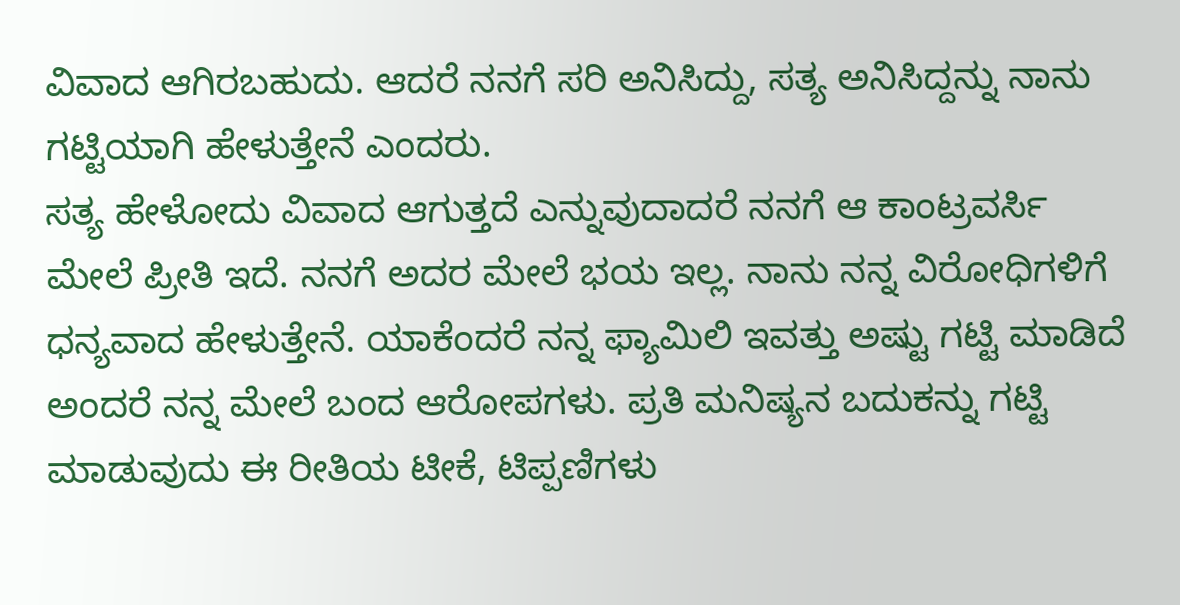ವಿವಾದ ಆಗಿರಬಹುದು. ಆದರೆ ನನಗೆ ಸರಿ ಅನಿಸಿದ್ದು, ಸತ್ಯ ಅನಿಸಿದ್ದನ್ನು ನಾನು ಗಟ್ಟಿಯಾಗಿ ಹೇಳುತ್ತೇನೆ ಎಂದರು.
ಸತ್ಯ ಹೇಳೋದು ವಿವಾದ ಆಗುತ್ತದೆ ಎನ್ನುವುದಾದರೆ ನನಗೆ ಆ ಕಾಂಟ್ರವರ್ಸಿ ಮೇಲೆ ಪ್ರೀತಿ ಇದೆ. ನನಗೆ ಅದರ ಮೇಲೆ ಭಯ ಇಲ್ಲ. ನಾನು ನನ್ನ ವಿರೋಧಿಗಳಿಗೆ ಧನ್ಯವಾದ ಹೇಳುತ್ತೇನೆ. ಯಾಕೆಂದರೆ ನನ್ನ ಫ್ಯಾಮಿಲಿ ಇವತ್ತು ಅಷ್ಟು ಗಟ್ಟಿ ಮಾಡಿದೆ ಅಂದರೆ ನನ್ನ ಮೇಲೆ ಬಂದ ಆರೋಪಗಳು. ಪ್ರತಿ ಮನಿಷ್ಯನ ಬದುಕನ್ನು ಗಟ್ಟಿ ಮಾಡುವುದು ಈ ರೀತಿಯ ಟೀಕೆ, ಟಿಪ್ಪಣಿಗಳು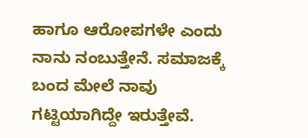ಹಾಗೂ ಆರೋಪಗಳೇ ಎಂದು ನಾನು ನಂಬುತ್ತೇನೆ. ಸಮಾಜಕ್ಕೆ ಬಂದ ಮೇಲೆ ನಾವು ಗಟ್ಟಿಯಾಗಿದ್ದೇ ಇರುತ್ತೇವೆ.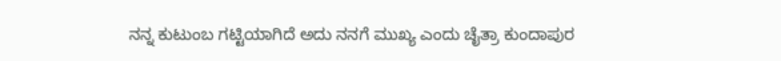ನನ್ನ ಕುಟುಂಬ ಗಟ್ಟಿಯಾಗಿದೆ ಅದು ನನಗೆ ಮುಖ್ಯ ಎಂದು ಚೈತ್ರಾ ಕುಂದಾಪುರ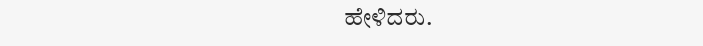ಹೇಳಿದರು.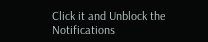Click it and Unblock the Notifications